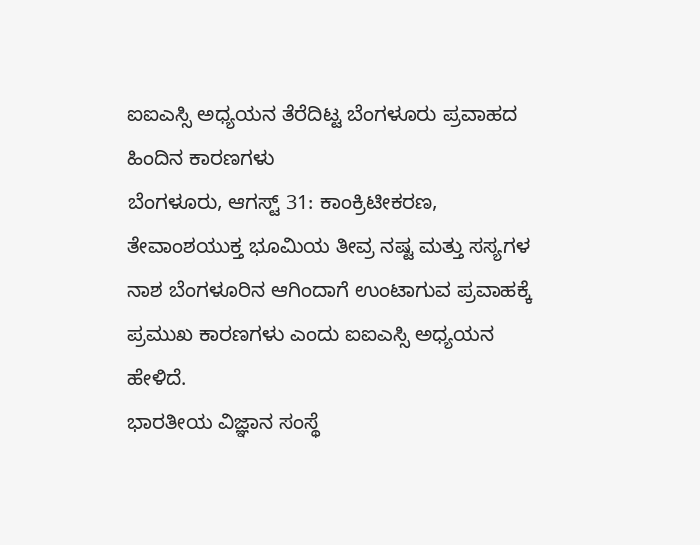ಐಐಎಸ್ಸಿ ಅಧ್ಯಯನ ತೆರೆದಿಟ್ಟ ಬೆಂಗಳೂರು ಪ್ರವಾಹದ ಹಿಂದಿನ ಕಾರಣಗಳು
ಬೆಂಗಳೂರು, ಆಗಸ್ಟ್ 31: ಕಾಂಕ್ರಿಟೀಕರಣ, ತೇವಾಂಶಯುಕ್ತ ಭೂಮಿಯ ತೀವ್ರ ನಷ್ಟ ಮತ್ತು ಸಸ್ಯಗಳ ನಾಶ ಬೆಂಗಳೂರಿನ ಆಗಿಂದಾಗೆ ಉಂಟಾಗುವ ಪ್ರವಾಹಕ್ಕೆ ಪ್ರಮುಖ ಕಾರಣಗಳು ಎಂದು ಐಐಎಸ್ಸಿ ಅಧ್ಯಯನ ಹೇಳಿದೆ.
ಭಾರತೀಯ ವಿಜ್ಞಾನ ಸಂಸ್ಥೆ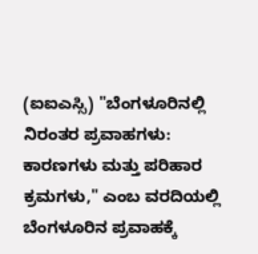(ಐಐಎಸ್ಸಿ) "ಬೆಂಗಳೂರಿನಲ್ಲಿ ನಿರಂತರ ಪ್ರವಾಹಗಳು: ಕಾರಣಗಳು ಮತ್ತು ಪರಿಹಾರ ಕ್ರಮಗಳು," ಎಂಬ ವರದಿಯಲ್ಲಿ ಬೆಂಗಳೂರಿನ ಪ್ರವಾಹಕ್ಕೆ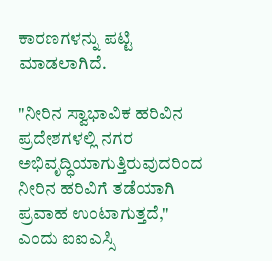ಕಾರಣಗಳನ್ನು ಪಟ್ಟಿ ಮಾಡಲಾಗಿದೆ.

"ನೀರಿನ ಸ್ವಾಭಾವಿಕ ಹರಿವಿನ ಪ್ರದೇಶಗಳಲ್ಲಿ ನಗರ ಅಭಿವೃದ್ಧಿಯಾಗುತ್ತಿರುವುದರಿಂದ ನೀರಿನ ಹರಿವಿಗೆ ತಡೆಯಾಗಿ ಪ್ರವಾಹ ಉಂಟಾಗುತ್ತದೆ," ಎಂದು ಐಐಎಸ್ಸಿ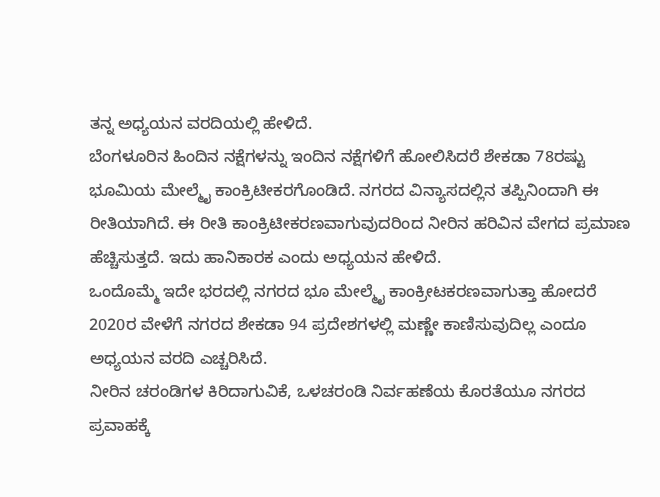ತನ್ನ ಅಧ್ಯಯನ ವರದಿಯಲ್ಲಿ ಹೇಳಿದೆ.
ಬೆಂಗಳೂರಿನ ಹಿಂದಿನ ನಕ್ಷೆಗಳನ್ನು ಇಂದಿನ ನಕ್ಷೆಗಳಿಗೆ ಹೋಲಿಸಿದರೆ ಶೇಕಡಾ 78ರಷ್ಟು ಭೂಮಿಯ ಮೇಲ್ಮೈ ಕಾಂಕ್ರಿಟೀಕರಗೊಂಡಿದೆ. ನಗರದ ವಿನ್ಯಾಸದಲ್ಲಿನ ತಪ್ಪಿನಿಂದಾಗಿ ಈ ರೀತಿಯಾಗಿದೆ. ಈ ರೀತಿ ಕಾಂಕ್ರಿಟೀಕರಣವಾಗುವುದರಿಂದ ನೀರಿನ ಹರಿವಿನ ವೇಗದ ಪ್ರಮಾಣ ಹೆಚ್ಚಿಸುತ್ತದೆ. ಇದು ಹಾನಿಕಾರಕ ಎಂದು ಅಧ್ಯಯನ ಹೇಳಿದೆ.
ಒಂದೊಮ್ಮೆ ಇದೇ ಭರದಲ್ಲಿ ನಗರದ ಭೂ ಮೇಲ್ಮೈ ಕಾಂಕ್ರೀಟಕರಣವಾಗುತ್ತಾ ಹೋದರೆ 2020ರ ವೇಳೆಗೆ ನಗರದ ಶೇಕಡಾ 94 ಪ್ರದೇಶಗಳಲ್ಲಿ ಮಣ್ಣೇ ಕಾಣಿಸುವುದಿಲ್ಲ ಎಂದೂ ಅಧ್ಯಯನ ವರದಿ ಎಚ್ಚರಿಸಿದೆ.
ನೀರಿನ ಚರಂಡಿಗಳ ಕಿರಿದಾಗುವಿಕೆ, ಒಳಚರಂಡಿ ನಿರ್ವಹಣೆಯ ಕೊರತೆಯೂ ನಗರದ ಪ್ರವಾಹಕ್ಕೆ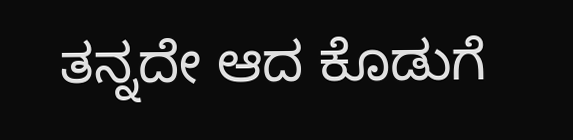ತನ್ನದೇ ಆದ ಕೊಡುಗೆ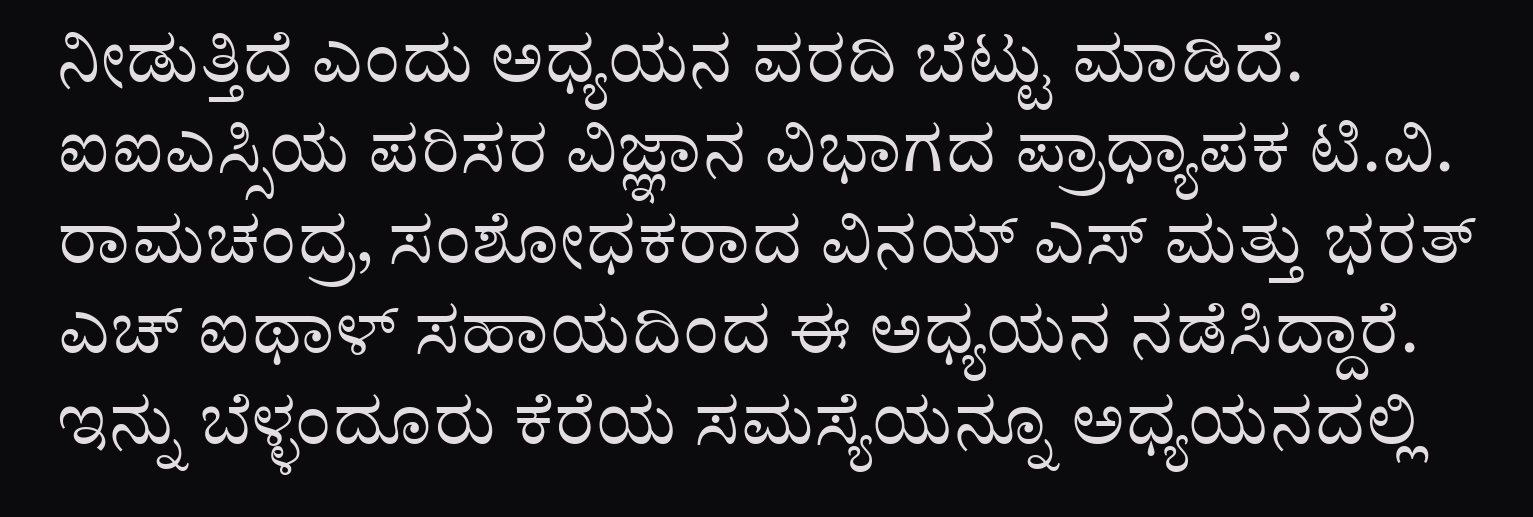ನೀಡುತ್ತಿದೆ ಎಂದು ಅಧ್ಯಯನ ವರದಿ ಬೆಟ್ಟು ಮಾಡಿದೆ.
ಐಐಎಸ್ಸಿಯ ಪರಿಸರ ವಿಜ್ಞಾನ ವಿಭಾಗದ ಪ್ರಾಧ್ಯಾಪಕ ಟಿ.ವಿ. ರಾಮಚಂದ್ರ, ಸಂಶೋಧಕರಾದ ವಿನಯ್ ಎಸ್ ಮತ್ತು ಭರತ್ ಎಚ್ ಐಥಾಳ್ ಸಹಾಯದಿಂದ ಈ ಅಧ್ಯಯನ ನಡೆಸಿದ್ದಾರೆ.
ಇನ್ನು ಬೆಳ್ಳಂದೂರು ಕೆರೆಯ ಸಮಸ್ಯೆಯನ್ನೂ ಅಧ್ಯಯನದಲ್ಲಿ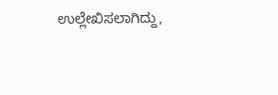ಉಲ್ಲೇಖಿಸಲಾಗಿದ್ದು,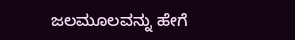ಜಲಮೂಲವನ್ನು ಹೇಗೆ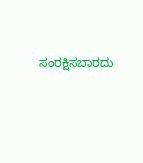ಸಂರಕ್ಷಿಸಬಾರದು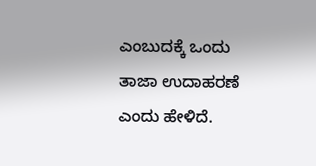ಎಂಬುದಕ್ಕೆ ಒಂದು ತಾಜಾ ಉದಾಹರಣೆ ಎಂದು ಹೇಳಿದೆ.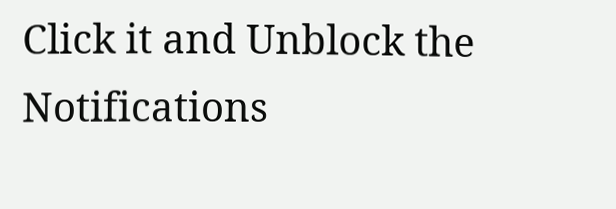Click it and Unblock the Notifications